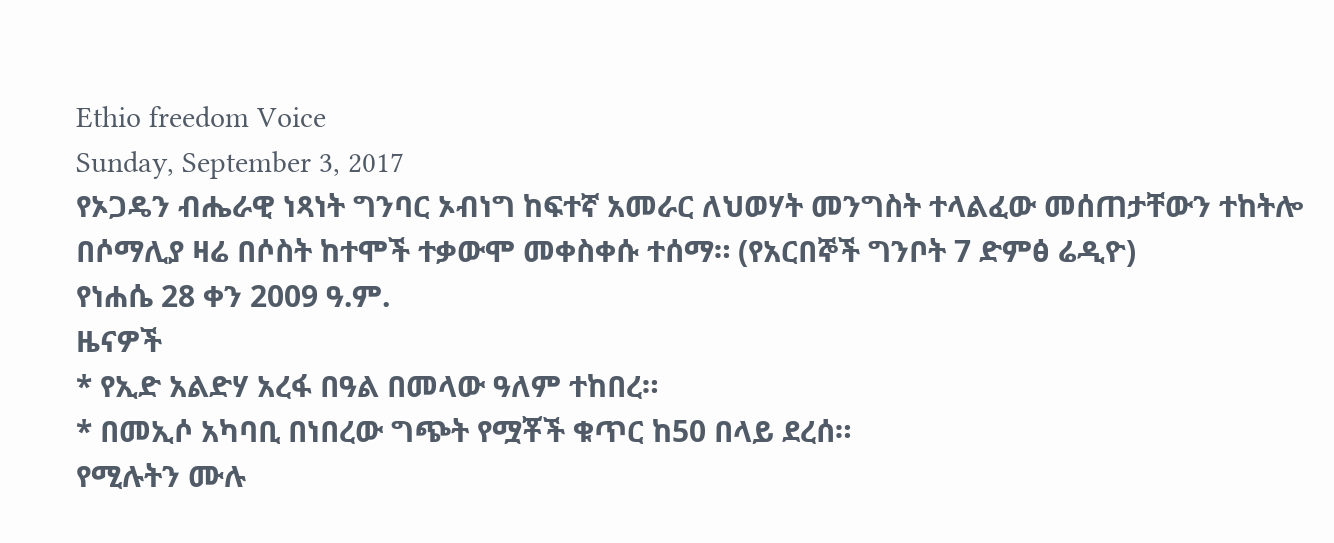Ethio freedom Voice
Sunday, September 3, 2017
የኦጋዴን ብሔራዊ ነጻነት ግንባር ኦብነግ ከፍተኛ አመራር ለህወሃት መንግስት ተላልፈው መሰጠታቸውን ተከትሎ በሶማሊያ ዛሬ በሶስት ከተሞች ተቃውሞ መቀስቀሱ ተሰማ። (የአርበኞች ግንቦት 7 ድምፅ ሬዲዮ)
የነሐሴ 28 ቀን 2009 ዓ.ም.
ዜናዎች
* የኢድ አልድሃ አረፋ በዓል በመላው ዓለም ተከበረ።
* በመኢሶ አካባቢ በነበረው ግጭት የሟቾች ቁጥር ከ50 በላይ ደረሰ።
የሚሉትን ሙሉ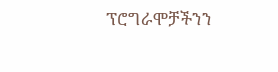ፕሮግራሞቻችንን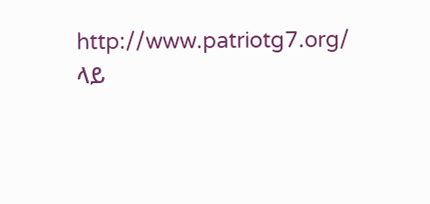http://www.patriotg7.org/
ላይ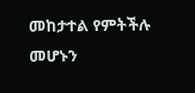መከታተል የምትችሉ መሆኑን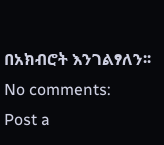በአክብሮት እንገልፃለን፡፡
No comments:
Post a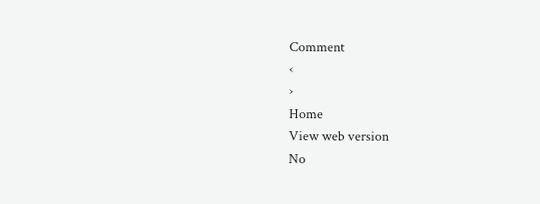Comment
‹
›
Home
View web version
No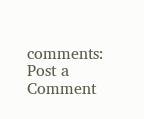comments:
Post a Comment